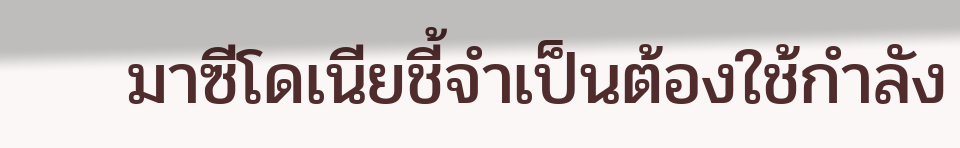มาซีโดเนียชี้จำเป็นต้องใช้กำลัง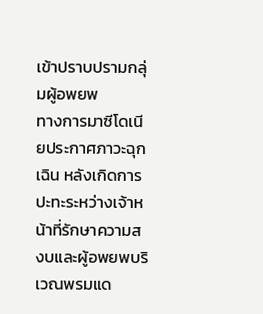เข้าปราบปรามกลุ่มผู้อพยพ
ทางการมาซีโดเนียประกาศภาวะฉุกเฉิน หลังเกิดการปะทะระหว่างเจ้าหน้าที่รักษาความสงบและผู้อพยพบริเวณพรมแด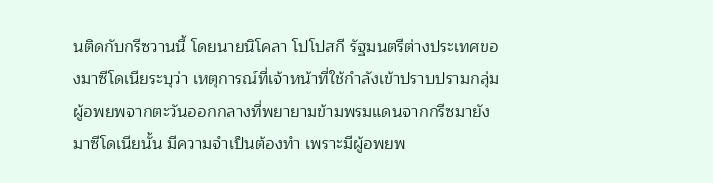นติดกับกรีซวานนี้ โดยนายนิโคลา โปโปสกี รัฐมนตรีต่างประเทศของมาซีโดเนียระบุว่า เหตุการณ์ที่เจ้าหน้าที่ใช้กำลังเข้าปราบปรามกลุ่มผู้อพยพจากตะวันออกกลางที่พยายามข้ามพรมแดนจากกรีซมายังมาซีโดเนียนั้น มีความจำเป็นต้องทำ เพราะมีผู้อพยพ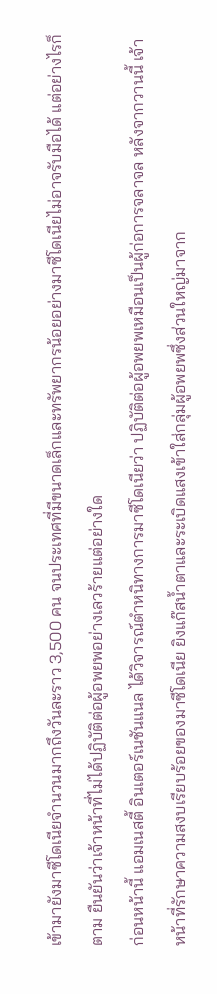เข้ามายังมาซีโดเนียจำนวนมากถึงวันละราว 3,500 คน จนประเทศที่มีขนาดเล็กและทรัพยากรน้อยอย่างมาซีโดเนียไม่อาจรับมือได้ แต่อย่างไรก็ตาม ยืนยันว่าเจ้าหน้าที่ไม่ได้ปฏิบัติต่อผู้อพยพอย่างเลวร้ายแต่อย่างใด
ก่อนหน้านี้ แอมเนสตี้ อินเตอร์เนชันแนล ได้วิจารณ์ตำหนิทางการมาซีโดเนียว่า ปฏิบัติต่อผู้อพยพเหมือนเป็นผู้ก่อการจลาจล หลังจากวานนี้ เจ้าหน้าที่รักษาความสงบเรียบร้อยของมาซีโดเนีย ยิงแก๊สน้ำตาและระเบิดแสงเข้าใส่กลุ่มผู้อพยพซึ่งส่วนใหญ่มาจาก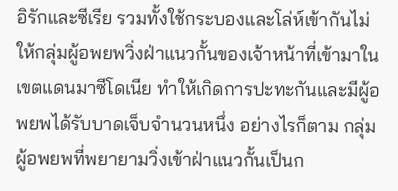อิรักและซีเรีย รวมทั้งใช้กระบองและโล่ห์เข้ากันไม่ให้กลุ่มผู้อพยพวิ่งฝ่าแนวกั้นของเจ้าหน้าที่เข้ามาในเขตแดนมาซีโดเนีย ทำให้เกิดการปะทะกันและมีผู้อพยพได้รับบาดเจ็บจำนวนหนึ่ง อย่างไรก็ตาม กลุ่มผู้อพยพที่พยายามวิ่งเข้าฝ่าแนวกั้นเป็นก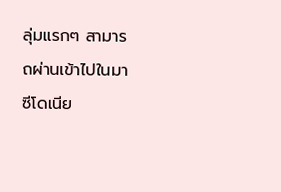ลุ่มแรกๆ สามารถผ่านเข้าไปในมาซีโดเนีย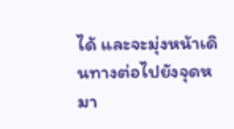ได้ และจะมุ่งหน้าเดินทางต่อไปยังจุดหมา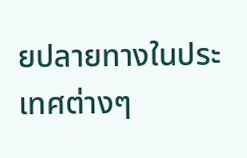ยปลายทางในประเทศต่างๆ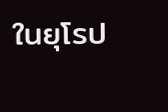ในยุโรป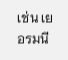เช่น เยอรมนี